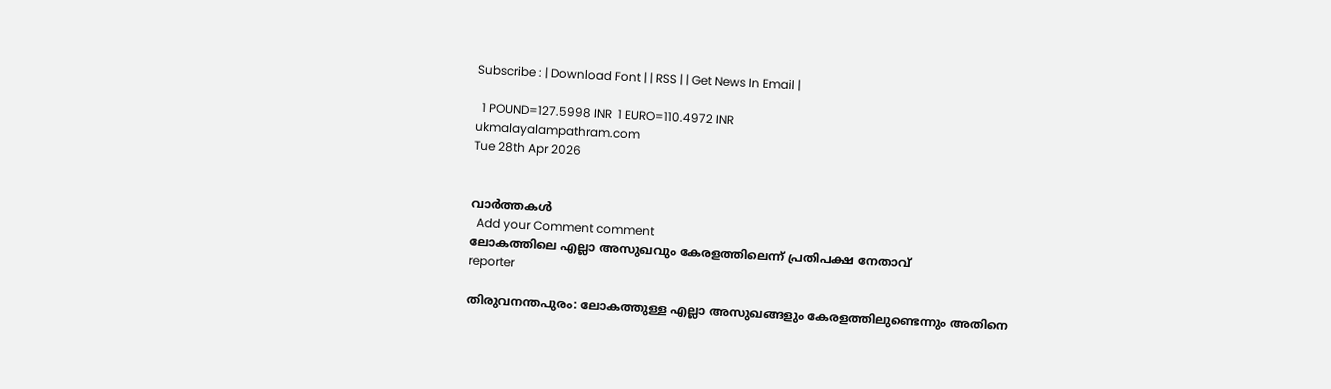Subscribe : | Download Font | | RSS | | Get News In Email |

  1 POUND=127.5998 INR  1 EURO=110.4972 INR
ukmalayalampathram.com
Tue 28th Apr 2026


വാര്‍ത്തകള്‍
  Add your Comment comment
ലോകത്തിലെ എല്ലാ അസുഖവും കേരളത്തിലെന്ന് പ്രതിപക്ഷ നേതാവ്
reporter

തിരുവനന്തപുരം: ലോകത്തുള്ള എല്ലാ അസുഖങ്ങളും കേരളത്തിലുണ്ടെന്നും അതിനെ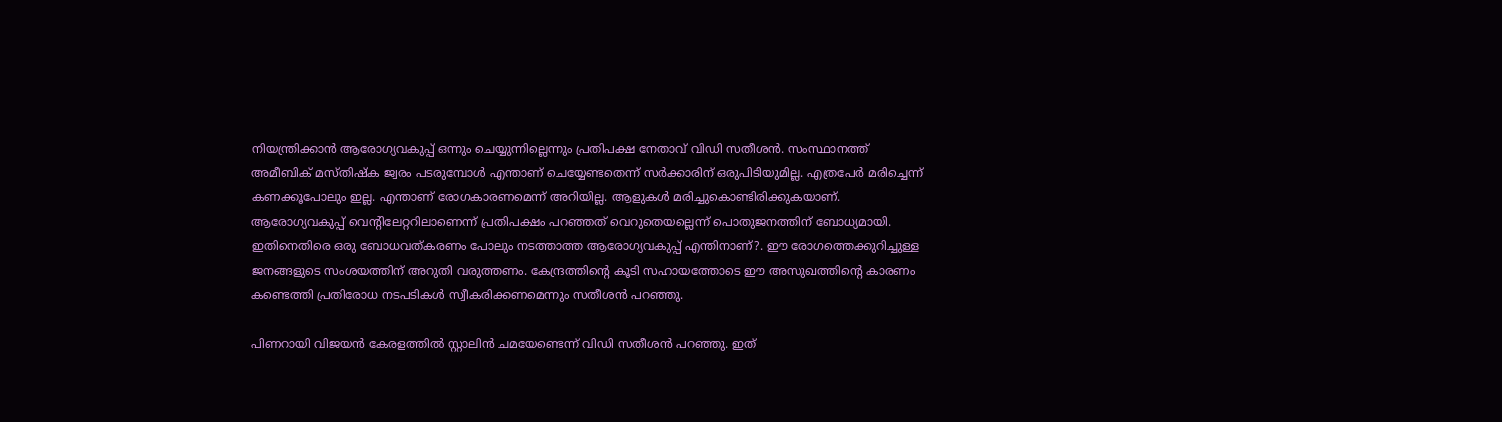നിയന്ത്രിക്കാന്‍ ആരോഗ്യവകുപ്പ് ഒന്നും ചെയ്യുന്നില്ലെന്നും പ്രതിപക്ഷ നേതാവ് വിഡി സതീശന്‍. സംസ്ഥാനത്ത് അമീബിക് മസ്തിഷ്‌ക ജ്വരം പടരുമ്പോള്‍ എന്താണ് ചെയ്യേണ്ടതെന്ന് സര്‍ക്കാരിന് ഒരുപിടിയുമില്ല. എത്രപേര്‍ മരിച്ചെന്ന് കണക്കൂപോലും ഇല്ല. എന്താണ് രോഗകാരണമെന്ന് അറിയില്ല. ആളുകള്‍ മരിച്ചുകൊണ്ടിരിക്കുകയാണ്. ആരോഗ്യവകുപ്പ് വെന്റിലേറ്ററിലാണെന്ന് പ്രതിപക്ഷം പറഞ്ഞത് വെറുതെയല്ലെന്ന് പൊതുജനത്തിന് ബോധ്യമായി. ഇതിനെതിരെ ഒരു ബോധവത്കരണം പോലും നടത്താത്ത ആരോഗ്യവകുപ്പ് എന്തിനാണ്?. ഈ രോഗത്തെക്കുറിച്ചുള്ള ജനങ്ങളുടെ സംശയത്തിന് അറുതി വരുത്തണം. കേന്ദ്രത്തിന്റെ കൂടി സഹായത്തോടെ ഈ അസുഖത്തിന്റെ കാരണം കണ്ടെത്തി പ്രതിരോധ നടപടികള്‍ സ്വീകരിക്കണമെന്നും സതീശന്‍ പറഞ്ഞു.

പിണറായി വിജയന്‍ കേരളത്തില്‍ സ്റ്റാലിന്‍ ചമയേണ്ടെന്ന് വിഡി സതീശന്‍ പറഞ്ഞു. ഇത്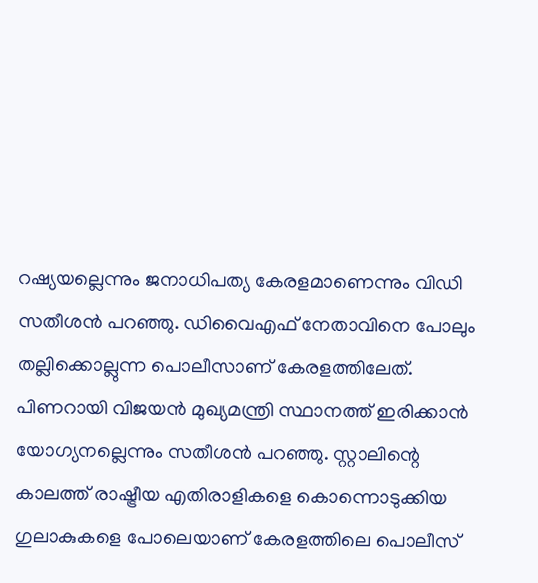റഷ്യയല്ലെന്നും ജനാധിപത്യ കേരളമാണെന്നും വിഡി സതീശന്‍ പറഞ്ഞു. ഡിവൈഎഫ് നേതാവിനെ പോലും തല്ലിക്കൊല്ലുന്ന പൊലീസാണ് കേരളത്തിലേത്. പിണറായി വിജയന്‍ മുഖ്യമന്ത്രി സ്ഥാനത്ത് ഇരിക്കാന്‍ യോഗ്യനല്ലെന്നും സതീശന്‍ പറഞ്ഞു. സ്റ്റാലിന്റെ കാലത്ത് രാഷ്ട്രീയ എതിരാളികളെ കൊന്നൊടുക്കിയ ഗുലാകുകളെ പോലെയാണ് കേരളത്തിലെ പൊലീസ്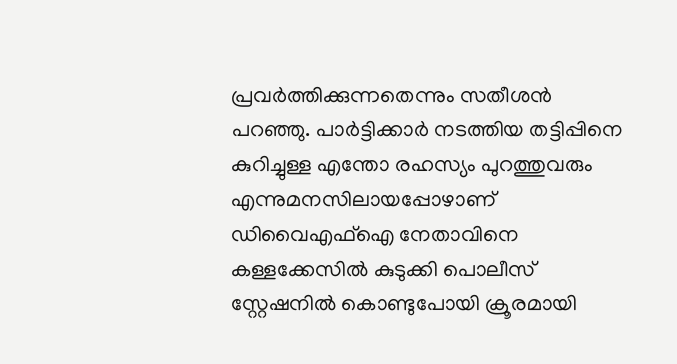പ്രവര്‍ത്തിക്കുന്നതെന്നും സതീശന്‍ പറഞ്ഞു. പാര്‍ട്ടിക്കാര്‍ നടത്തിയ തട്ടിപ്പിനെ കുറിച്ചുള്ള എന്തോ രഹസ്യം പുറത്തുവരും എന്നുമനസിലായപ്പോഴാണ് ഡിവൈഎഫ്ഐ നേതാവിനെ കള്ളക്കേസില്‍ കുടുക്കി പൊലീസ് സ്റ്റേഷനില്‍ കൊണ്ടുപോയി ക്രൂരമായി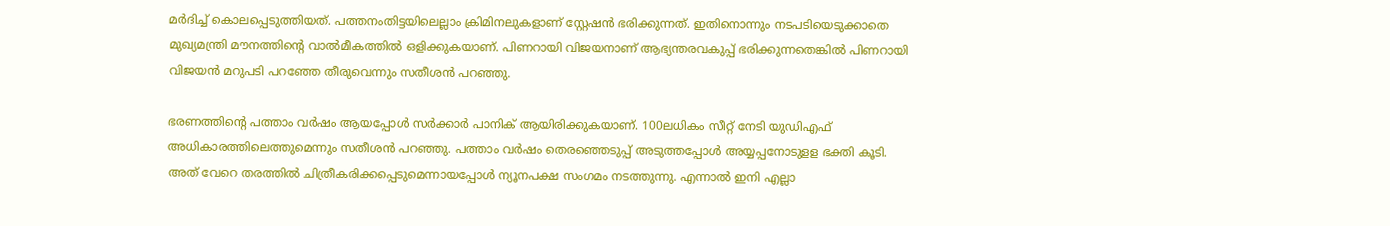മര്‍ദിച്ച് കൊലപ്പെടുത്തിയത്. പത്തനംതിട്ടയിലെല്ലാം ക്രിമിനലുകളാണ് സ്റ്റേഷന്‍ ഭരിക്കുന്നത്. ഇതിനൊന്നും നടപടിയെടുക്കാതെ മുഖ്യമന്ത്രി മൗനത്തിന്റെ വാല്‍മീകത്തില്‍ ഒളിക്കുകയാണ്. പിണറായി വിജയനാണ് ആഭ്യന്തരവകുപ്പ് ഭരിക്കുന്നതെങ്കില്‍ പിണറായി വിജയന്‍ മറുപടി പറഞ്ഞേ തീരുവെന്നും സതീശന്‍ പറഞ്ഞു.

ഭരണത്തിന്റെ പത്താം വര്‍ഷം ആയപ്പോള്‍ സര്‍ക്കാര്‍ പാനിക് ആയിരിക്കുകയാണ്. 100ലധികം സീറ്റ് നേടി യുഡിഎഫ് അധികാരത്തിലെത്തുമെന്നും സതീശന്‍ പറഞ്ഞു. പത്താം വര്‍ഷം തെരഞ്ഞെടുപ്പ് അടുത്തപ്പോള്‍ അയ്യപ്പനോടുളള ഭക്തി കൂടി. അത് വേറെ തരത്തില്‍ ചിത്രീകരിക്കപ്പെടുമെന്നായപ്പോള്‍ ന്യൂനപക്ഷ സംഗമം നടത്തുന്നു. എന്നാല്‍ ഇനി എല്ലാ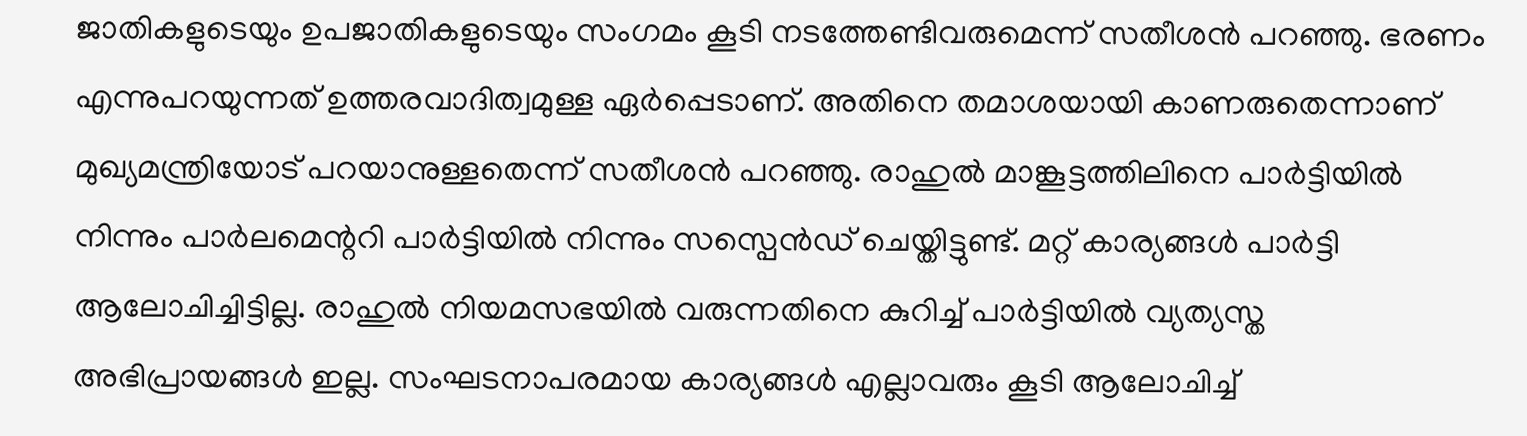ജാതികളുടെയും ഉപജാതികളുടെയും സംഗമം കൂടി നടത്തേണ്ടിവരുമെന്ന് സതീശന്‍ പറഞ്ഞു. ഭരണം എന്നുപറയുന്നത് ഉത്തരവാദിത്വമുള്ള ഏര്‍പ്പെടാണ്. അതിനെ തമാശയായി കാണരുതെന്നാണ് മുഖ്യമന്ത്രിയോട് പറയാനുള്ളതെന്ന് സതീശന്‍ പറഞ്ഞു. രാഹുല്‍ മാങ്കൂട്ടത്തിലിനെ പാര്‍ട്ടിയില്‍ നിന്നും പാര്‍ലമെന്ററി പാര്‍ട്ടിയില്‍ നിന്നും സസ്പെന്‍ഡ് ചെയ്തിട്ടുണ്ട്. മറ്റ് കാര്യങ്ങള്‍ പാര്‍ട്ടി ആലോചിച്ചിട്ടില്ല. രാഹുല്‍ നിയമസഭയില്‍ വരുന്നതിനെ കുറിച്ച് പാര്‍ട്ടിയില്‍ വ്യത്യസ്ത അഭിപ്രായങ്ങള്‍ ഇല്ല. സംഘടനാപരമായ കാര്യങ്ങള്‍ എല്ലാവരും കൂടി ആലോചിച്ച്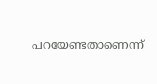പറയേണ്ടതാണെന്ന്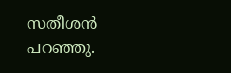സതീശന്‍ പറഞ്ഞു.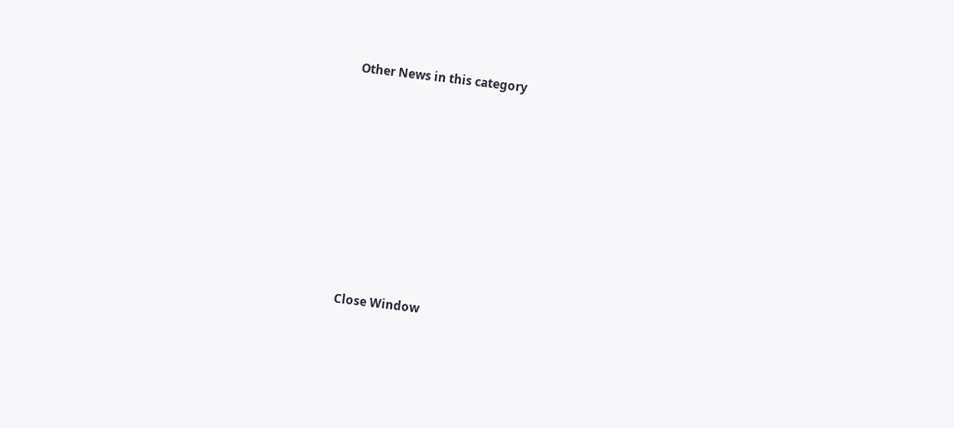Other News in this category








Close Window